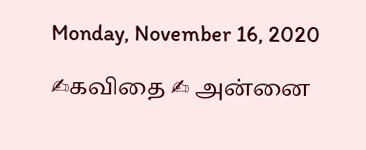Monday, November 16, 2020

✍கவிதை ✍ அன்னை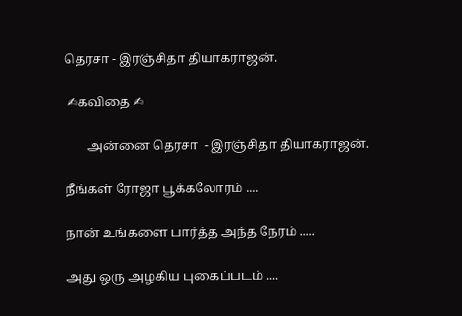தெரசா - இரஞ்சிதா தியாகராஜன்.

 ✍கவிதை ✍

       அன்னை தெரசா  - இரஞ்சிதா தியாகராஜன்.

நீங்கள் ரோஜா பூக்கலோரம் ....

நான் உங்களை பார்த்த அந்த நேரம் .....

அது ஒரு அழகிய புகைப்படம் ....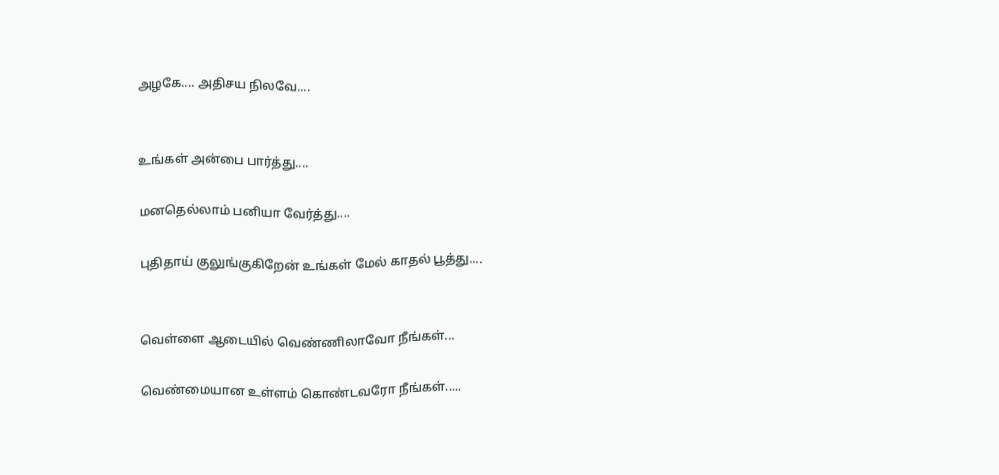அழகே.... அதிசய நிலவே....


உங்கள் அன்பை பார்த்து....

மனதெல்லாம் பனியா வேர்த்து....

புதிதாய் குலுங்குகிறேன் உங்கள் மேல் காதல் பூத்து....


வெள்ளை ஆடையில் வெண்ணிலாவோ நீங்கள்...

வெண்மையான உள்ளம் கொண்டவரோ நீங்கள்.....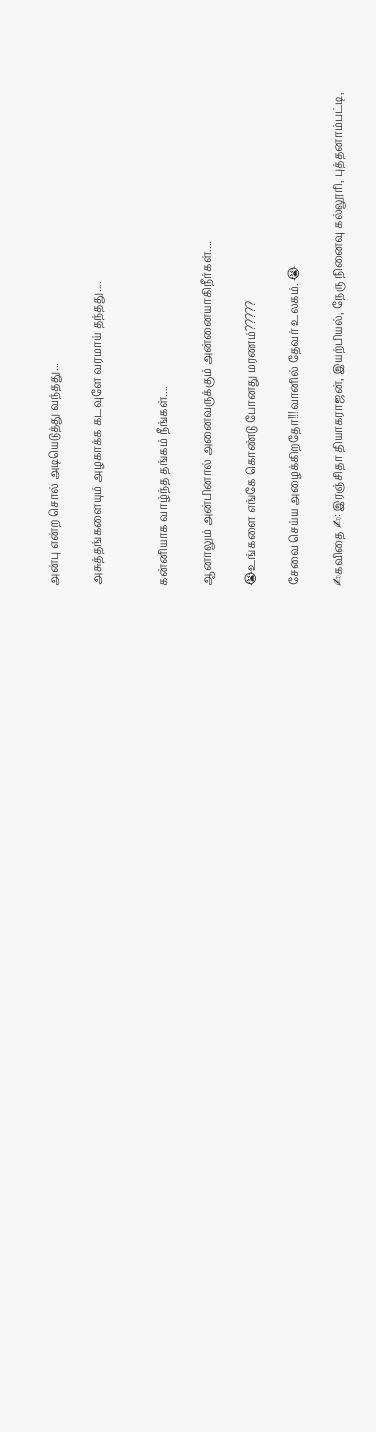அன்பு என்ற சொல் அடியெடுத்து வந்தது...

அசுத்தங்களையும் அழகாக்க கடவுளே வரமாய் தந்தது....


கன்னியாக வாழ்ந்த தங்கம் நீங்கள்....

ஆனாலும் அன்பினால் அனைவருக்கும் அன்னையாகிநீர்கள்....

😭உங்களை எங்கே கொண்டு போனது மரணம்?????

சேவை செய்ய அழைக்கிறதோ!!!வானில் தேவர் உலகம். 😭

✍கவிதை ✍: இரஞ்சிதா தியாகராஜன், இயற்பியல், நேரு நினைவு கல்லூரி, புத்தனாம்பட்டி,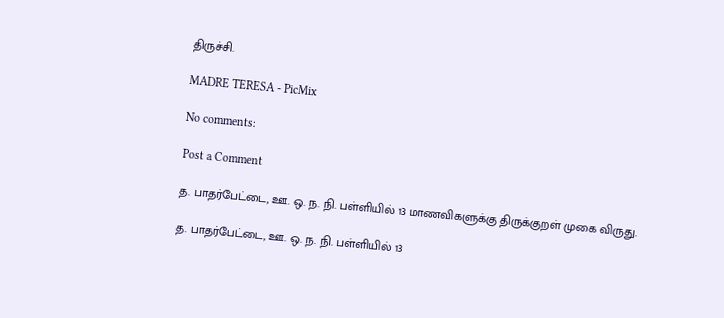திருச்சி.

MADRE TERESA - PicMix

No comments:

Post a Comment

த. பாதர்பேட்டை, ஊ. ஒ. ந. நி. பள்ளியில் 13 மாணவிகளுக்கு திருக்குறள் முகை விருது.

த. பாதர்பேட்டை, ஊ. ஒ. ந. நி. பள்ளியில் 13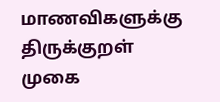மாணவிகளுக்கு திருக்குறள் முகை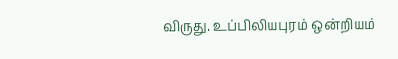விருது. உப்பிலியபுரம் ஒன்றியம்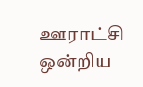ஊராட்சி ஒன்றிய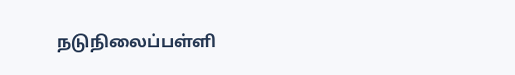நடுநிலைப்பள்ளி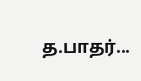த.பாதர்...